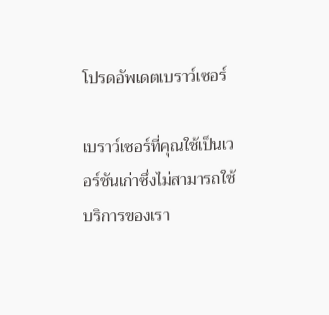โปรดอัพเดตเบราว์เซอร์

เบราว์เซอร์ที่คุณใช้เป็นเวอร์ชันเก่าซึ่งไม่สามารถใช้บริการของเรา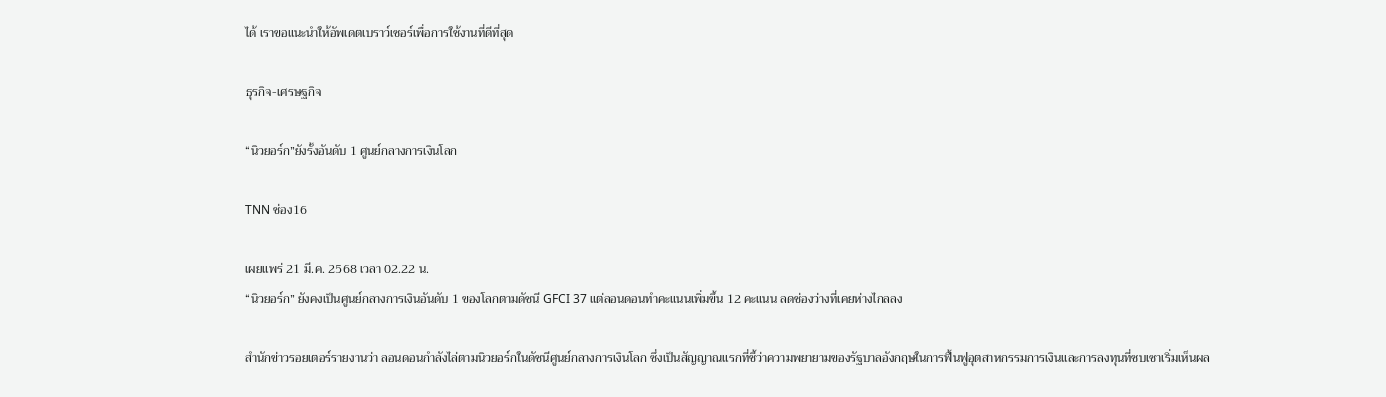ได้ เราขอแนะนำให้อัพเดตเบราว์เซอร์เพื่อการใช้งานที่ดีที่สุด

ธุรกิจ-เศรษฐกิจ

“นิวยอร์ก”ยังรั้งอันดับ 1 ศูนย์กลางการเงินโลก

TNN ช่อง16

เผยแพร่ 21 มี.ค. 2568 เวลา 02.22 น.
“นิวยอร์ก” ยังคงเป็นศูนย์กลางการเงินอันดับ 1 ของโลกตามดัชนี GFCI 37 แต่ลอนดอนทำคะแนนเพิ่มขึ้น 12 คะแนน ลดช่องว่างที่เคยห่างไกลลง

สำนักข่าวรอยเตอร์รายงานว่า ลอนดอนกำลังไล่ตามนิวยอร์กในดัชนีศูนย์กลางการเงินโลก ซึ่งเป็นสัญญาณแรกที่ชี้ว่าความพยายามของรัฐบาลอังกฤษในการฟื้นฟูอุตสาหกรรมการเงินและการลงทุนที่ซบเซาเริ่มเห็นผล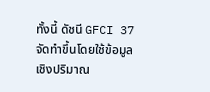ทั้งนี้ ดัชนี GFCI 37 จัดทำขึ้นโดยใช้ข้อมูลเชิงปริมาณ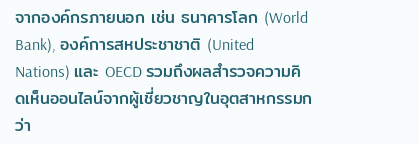จากองค์กรภายนอก เช่น ธนาคารโลก (World Bank), องค์การสหประชาชาติ (United Nations) และ OECD รวมถึงผลสำรวจความคิดเห็นออนไลน์จากผู้เชี่ยวชาญในอุตสาหกรรมกว่า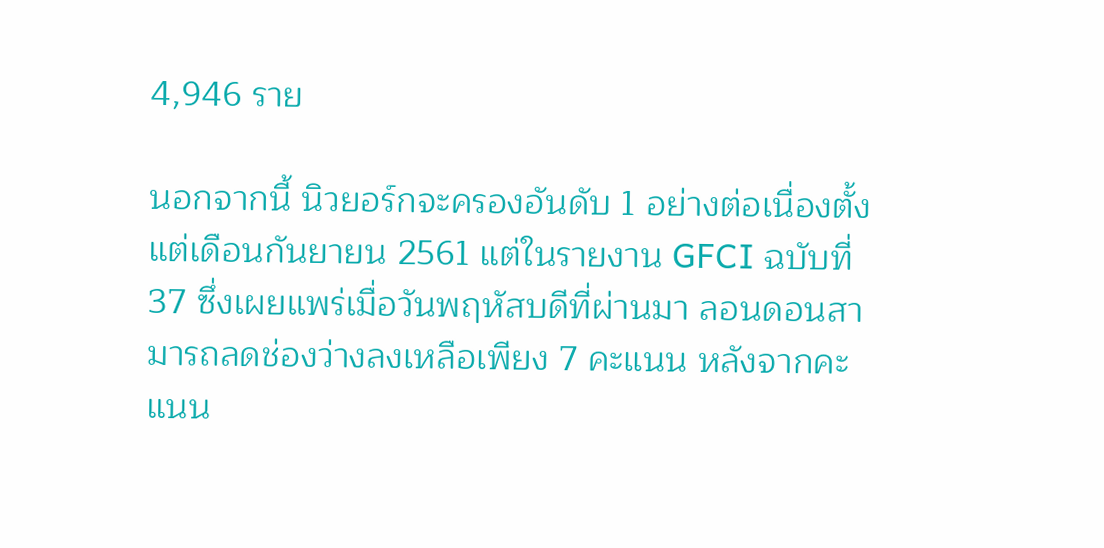4,946 ราย

นอกจากนี้ นิวยอร์กจะครองอันดับ 1 อย่างต่อเนื่องตั้งแต่เดือนกันยายน 2561 แต่ในรายงาน GFCI ฉบับที่ 37 ซึ่งเผยแพร่เมื่อวันพฤหัสบดีที่ผ่านมา ลอนดอนสามารถลดช่องว่างลงเหลือเพียง 7 คะแนน หลังจากคะแนน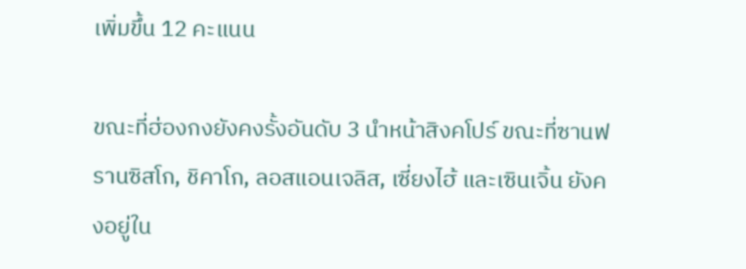เพิ่มขึ้น 12 คะแนน

ขณะที่ฮ่องกงยังคงรั้งอันดับ 3 นำหน้าสิงคโปร์ ขณะที่ซานฟรานซิสโก, ชิคาโก, ลอสแอนเจลิส, เซี่ยงไฮ้ และเซินเจิ้น ยังคงอยู่ใน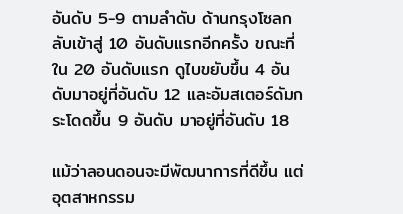อันดับ 5-9 ตามลำดับ ด้านกรุงโซลกลับเข้าสู่ 10 อันดับแรกอีกครั้ง ขณะที่ใน 20 อันดับแรก ดูไบขยับขึ้น 4 อันดับมาอยู่ที่อันดับ 12 และอัมสเตอร์ดัมกระโดดขึ้น 9 อันดับ มาอยู่ที่อันดับ 18

แม้ว่าลอนดอนจะมีพัฒนาการที่ดีขึ้น แต่อุตสาหกรรม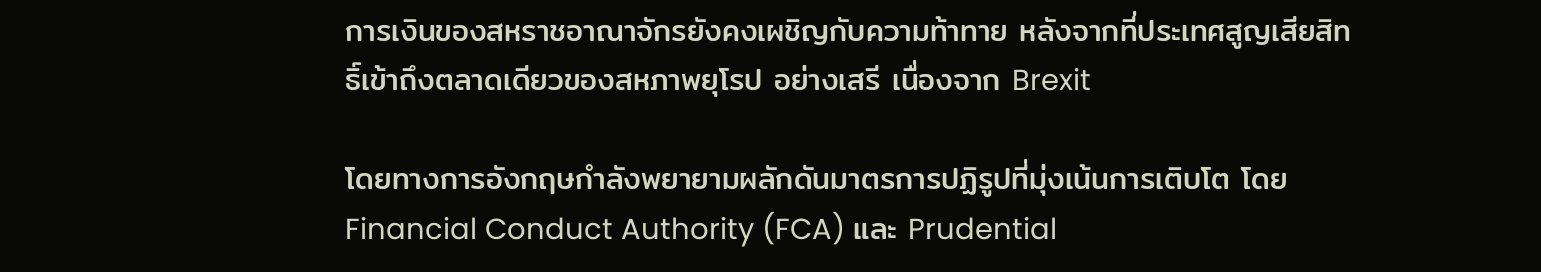การเงินของสหราชอาณาจักรยังคงเผชิญกับความท้าทาย หลังจากที่ประเทศสูญเสียสิทธิ์เข้าถึงตลาดเดียวของสหภาพยุโรป อย่างเสรี เนื่องจาก Brexit

โดยทางการอังกฤษกำลังพยายามผลักดันมาตรการปฏิรูปที่มุ่งเน้นการเติบโต โดย Financial Conduct Authority (FCA) และ Prudential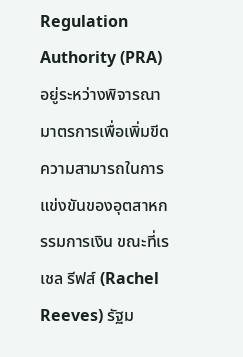Regulation Authority (PRA) อยู่ระหว่างพิจารณามาตรการเพื่อเพิ่มขีดความสามารถในการแข่งขันของอุตสาหกรรมการเงิน ขณะที่เรเชล รีฟส์ (Rachel Reeves) รัฐม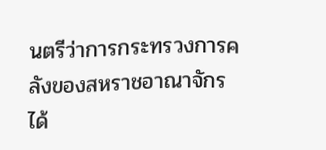นตรีว่าการกระทรวงการคลังของสหราชอาณาจักร ได้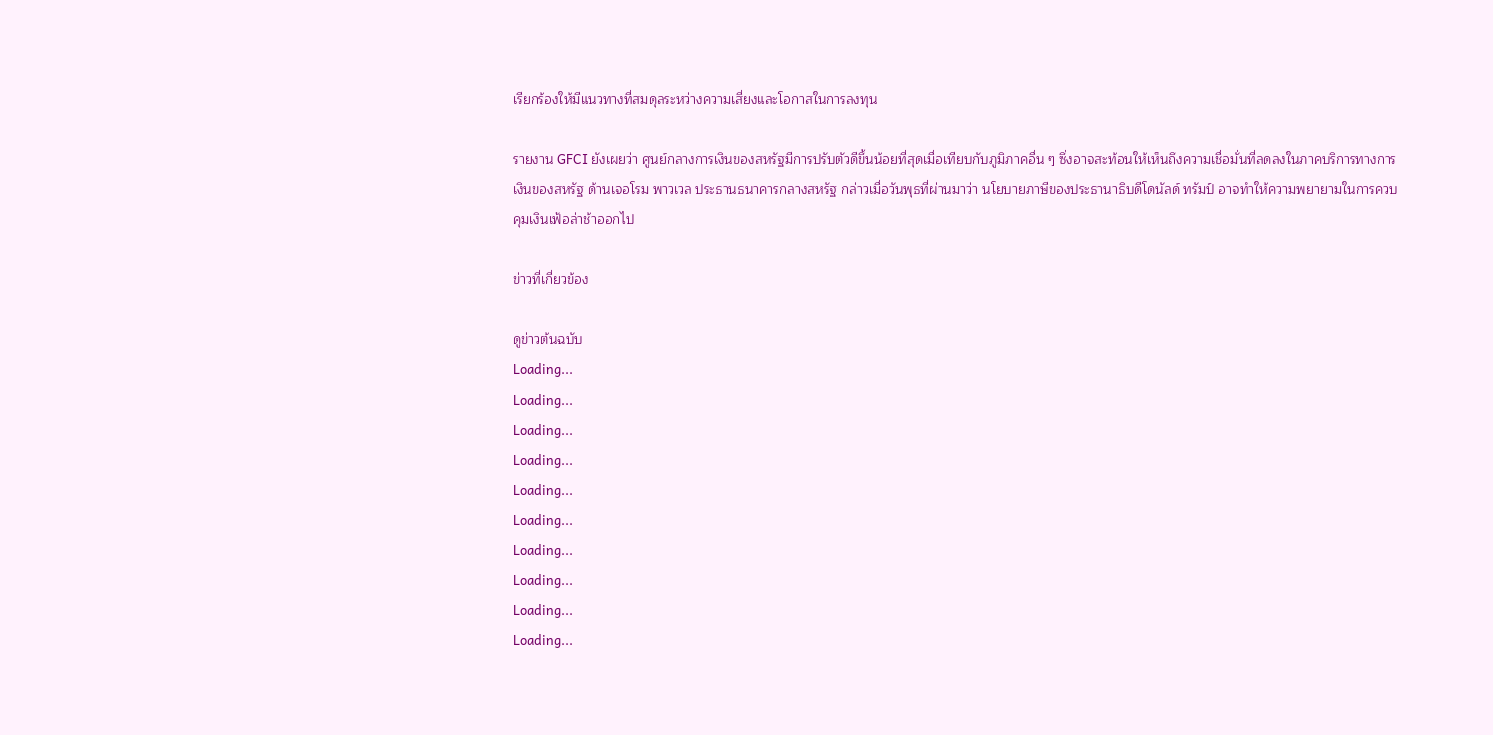เรียกร้องให้มีแนวทางที่สมดุลระหว่างความเสี่ยงและโอกาสในการลงทุน

รายงาน GFCI ยังเผยว่า ศูนย์กลางการเงินของสหรัฐมีการปรับตัวดีขึ้นน้อยที่สุดเมื่อเทียบกับภูมิภาคอื่น ๆ ซึ่งอาจสะท้อนให้เห็นถึงความเชื่อมั่นที่ลดลงในภาคบริการทางการเงินของสหรัฐ ด้านเจอโรม พาวเวล ประธานธนาคารกลางสหรัฐ กล่าวเมื่อวันพุธที่ผ่านมาว่า นโยบายภาษีของประธานาธิบดีโดนัลด์ ทรัมป์ อาจทำให้ความพยายามในการควบคุมเงินเฟ้อล่าช้าออกไป

ข่าวที่เกี่ยวข้อง

ดูข่าวต้นฉบับ
Loading...
Loading...
Loading...
Loading...
Loading...
Loading...
Loading...
Loading...
Loading...
Loading...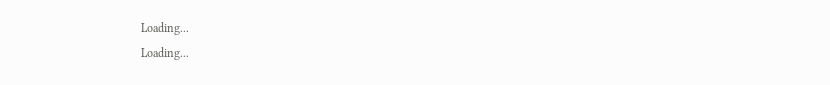Loading...
Loading...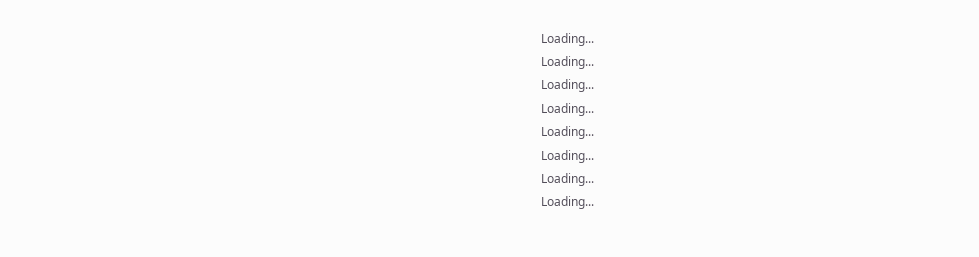Loading...
Loading...
Loading...
Loading...
Loading...
Loading...
Loading...
Loading...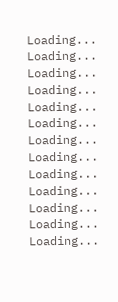Loading...
Loading...
Loading...
Loading...
Loading...
Loading...
Loading...
Loading...
Loading...
Loading...
Loading...
Loading...
Loading...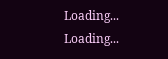Loading...
Loading...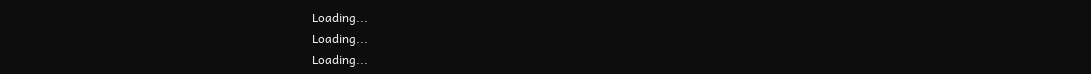Loading...
Loading...
Loading...